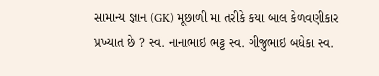સામાન્ય જ્ઞાન (GK) મૂછાળી મા તરીકે કયા બાલ કેળવણીકાર પ્રખ્યાત છે ? સ્વ. નાનાભાઇ ભટ્ટ સ્વ. ગીજુભાઇ બધેકા સ્વ.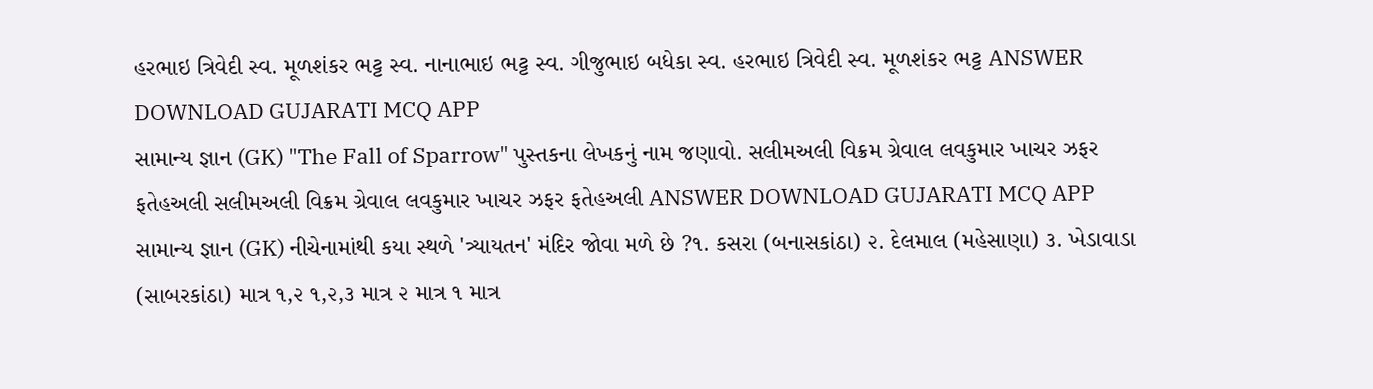હરભાઇ ત્રિવેદી સ્વ. મૂળશંકર ભટ્ટ સ્વ. નાનાભાઇ ભટ્ટ સ્વ. ગીજુભાઇ બધેકા સ્વ. હરભાઇ ત્રિવેદી સ્વ. મૂળશંકર ભટ્ટ ANSWER DOWNLOAD GUJARATI MCQ APP
સામાન્ય જ્ઞાન (GK) "The Fall of Sparrow" પુસ્તકના લેખકનું નામ જણાવો. સલીમઅલી વિક્રમ ગ્રેવાલ લવકુમાર ખાચર ઝફર ફતેહઅલી સલીમઅલી વિક્રમ ગ્રેવાલ લવકુમાર ખાચર ઝફર ફતેહઅલી ANSWER DOWNLOAD GUJARATI MCQ APP
સામાન્ય જ્ઞાન (GK) નીચેનામાંથી કયા સ્થળે 'ત્ર્યાયતન' મંદિર જોવા મળે છે ?૧. કસરા (બનાસકાંઠા) ૨. દેલમાલ (મહેસાણા) ૩. ખેડાવાડા (સાબરકાંઠા) માત્ર ૧,૨ ૧,૨,૩ માત્ર ૨ માત્ર ૧ માત્ર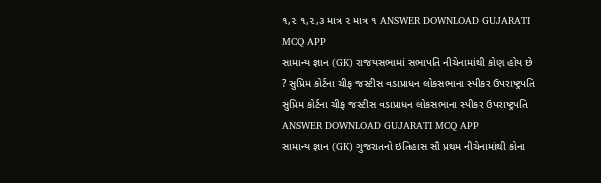૧,૨ ૧,૨,૩ માત્ર ૨ માત્ર ૧ ANSWER DOWNLOAD GUJARATI MCQ APP
સામાન્ય જ્ઞાન (GK) રાજયસભામાં સભાપતિ નીચેનામાંથી કોણ હોય છે ? સુપ્રિમ કોર્ટના ચીફ જસ્ટીસ વડાપ્રાધન લોકસભાના સ્પીકર ઉપરાષ્ટ્રપતિ સુપ્રિમ કોર્ટના ચીફ જસ્ટીસ વડાપ્રાધન લોકસભાના સ્પીકર ઉપરાષ્ટ્રપતિ ANSWER DOWNLOAD GUJARATI MCQ APP
સામાન્ય જ્ઞાન (GK) ગુજરાતનો ઇતિહાસ સૌ પ્રથમ નીચેનામાંથી કોના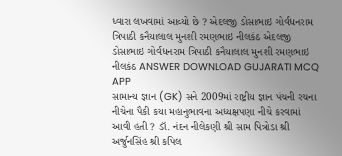ધ્વારા લખવામાં આવ્યો છે ? એદલજી ડોસાભાઇ ગોર્વધનરામ ત્રિપાઠી કનૈયાલાલ મુનશી રમણભાઇ નીલકંઠ એદલજી ડોસાભાઇ ગોર્વધનરામ ત્રિપાઠી કનૈયાલાલ મુનશી રમણભાઇ નીલકંઠ ANSWER DOWNLOAD GUJARATI MCQ APP
સામાન્ય જ્ઞાન (GK) સને 2009માં રાષ્ટ્રીય જ્ઞાન પંચની રચના નીચેના પૈકી કયા મહાનુભાવના અધ્યક્ષપણા નીચે કરવામાં આવી હતી ? ડૉ. નંદન નીલેકણી શ્રી સામ પિત્રોડા શ્રી અર્જુનસિંહ શ્રી કપિલ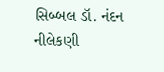સિબ્બલ ડૉ. નંદન નીલેકણી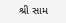શ્રી સામ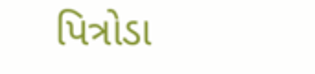પિત્રોડા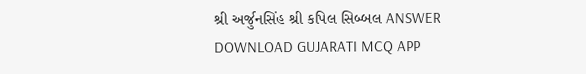શ્રી અર્જુનસિંહ શ્રી કપિલ સિબ્બલ ANSWER DOWNLOAD GUJARATI MCQ APP